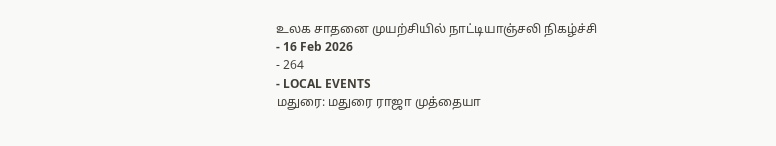உலக சாதனை முயற்சியில் நாட்டியாஞ்சலி நிகழ்ச்சி
- 16 Feb 2026
- 264
- LOCAL EVENTS
மதுரை: மதுரை ராஜா முத்தையா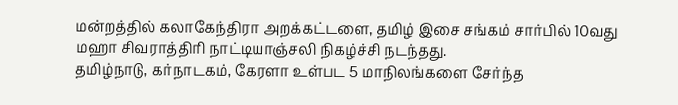மன்றத்தில் கலாகேந்திரா அறக்கட்டளை, தமிழ் இசை சங்கம் சார்பில் 10வது மஹா சிவராத்திரி நாட்டியாஞ்சலி நிகழ்ச்சி நடந்தது.
தமிழ்நாடு, கர்நாடகம், கேரளா உள்பட 5 மாநிலங்களை சேர்ந்த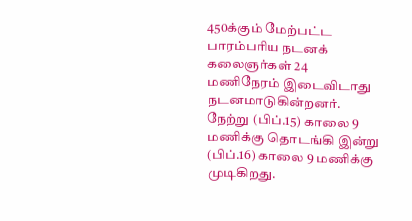450க்கும் மேற்பட்ட பாரம்பரிய நடனக் கலைஞர்கள் 24 மணிநேரம் இடைவிடாது நடனமாடுகின்றனர். நேற்று (பிப்.15) காலை 9 மணிக்கு தொடங்கி இன்று (பிப்.16) காலை 9 மணிக்கு முடிகிறது.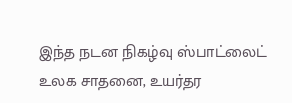இந்த நடன நிகழ்வு ஸ்பாட்லைட் உலக சாதனை, உயர்தர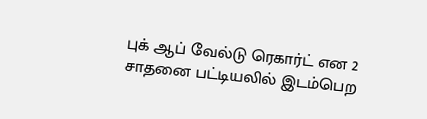புக் ஆப் வேல்டு ரெகார்ட் என 2 சாதனை பட்டியலில் இடம்பெற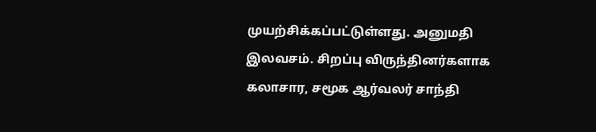முயற்சிக்கப்பட்டுள்ளது. அனுமதி இலவசம். சிறப்பு விருந்தினர்களாக கலாசார, சமூக ஆர்வலர் சாந்தி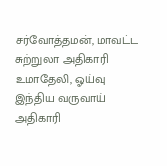சர்வோத்தமன், மாவட்ட சுற்றுலா அதிகாரி உமாதேலி, ஓய்வு இந்திய வருவாய் அதிகாரி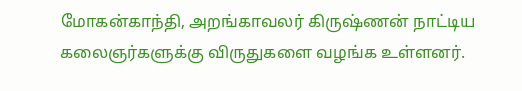மோகன்காந்தி, அறங்காவலர் கிருஷ்ணன் நாட்டிய கலைஞர்களுக்கு விருதுகளை வழங்க உள்ளனர்.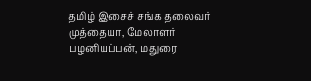தமிழ் இசைச் சங்க தலைவர் முத்தையா, மேலாளர் பழனியப்பன், மதுரை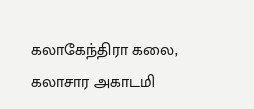கலாகேந்திரா கலை, கலாசார அகாடமி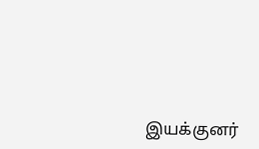இயக்குனர்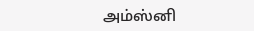அம்ஸ்னி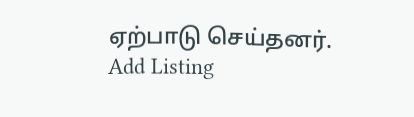ஏற்பாடு செய்தனர்.
Add Listing